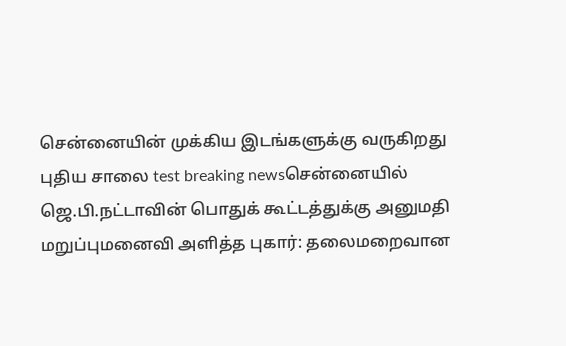சென்னையின் முக்கிய இடங்களுக்கு வருகிறது புதிய சாலை test breaking newsசென்னையில் ஜெ.பி.நட்டாவின் பொதுக் கூட்டத்துக்கு அனுமதி மறுப்புமனைவி அளித்த புகார்: தலைமறைவான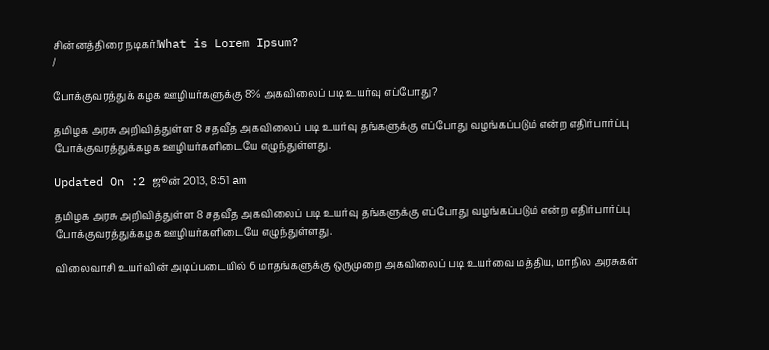சின்னத்திரை நடிகர்!What is Lorem Ipsum?
/

போக்குவரத்துக் கழக ஊழியர்களுக்கு 8% அகவிலைப் படி உயர்வு எப்போது?

தமிழக அரசு அறிவித்துள்ள 8 சதவீத அகவிலைப் படி உயர்வு தங்களுக்கு எப்போது வழங்கப்படும் என்ற எதிர்பார்ப்பு போக்குவரத்துக்கழக ஊழியர்களிடையே எழுந்துள்ளது.

Updated On :2 ஜூன் 2013, 8:51 am

தமிழக அரசு அறிவித்துள்ள 8 சதவீத அகவிலைப் படி உயர்வு தங்களுக்கு எப்போது வழங்கப்படும் என்ற எதிர்பார்ப்பு போக்குவரத்துக்கழக ஊழியர்களிடையே எழுந்துள்ளது.

விலைவாசி உயர்வின் அடிப்படையில் 6 மாதங்களுக்கு ஒருமுறை அகவிலைப் படி உயர்வை மத்திய, மாநில அரசுகள்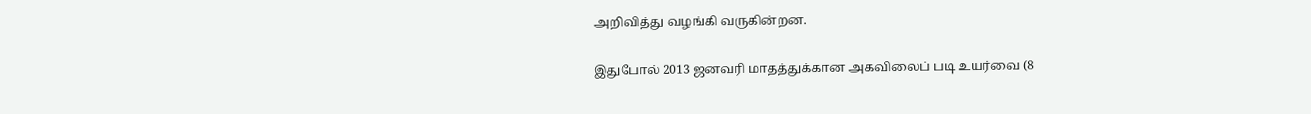அறிவித்து வழங்கி வருகின்றன.

இதுபோல் 2013 ஜனவரி மாதத்துக்கான அகவிலைப் படி உயர்வை (8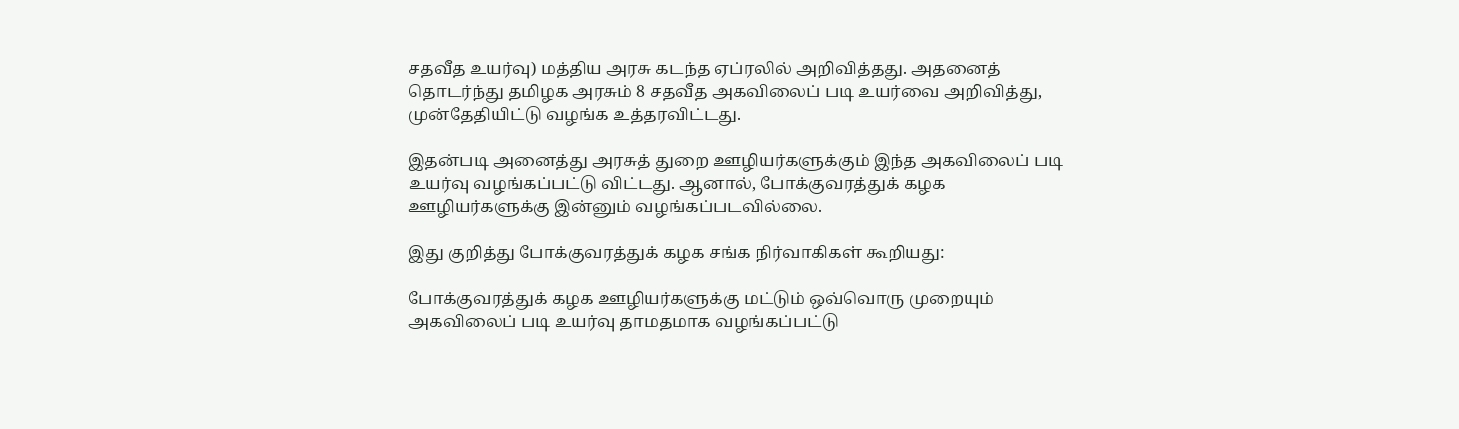சதவீத உயர்வு) மத்திய அரசு கடந்த ஏப்ரலில் அறிவித்தது. அதனைத் தொடர்ந்து தமிழக அரசும் 8 சதவீத அகவிலைப் படி உயர்வை அறிவித்து, முன்தேதியிட்டு வழங்க உத்தரவிட்டது.

இதன்படி அனைத்து அரசுத் துறை ஊழியர்களுக்கும் இந்த அகவிலைப் படி உயர்வு வழங்கப்பட்டு விட்டது. ஆனால், போக்குவரத்துக் கழக ஊழியர்களுக்கு இன்னும் வழங்கப்படவில்லை.

இது குறித்து போக்குவரத்துக் கழக சங்க நிர்வாகிகள் கூறியது:

போக்குவரத்துக் கழக ஊழியர்களுக்கு மட்டும் ஒவ்வொரு முறையும் அகவிலைப் படி உயர்வு தாமதமாக வழங்கப்பட்டு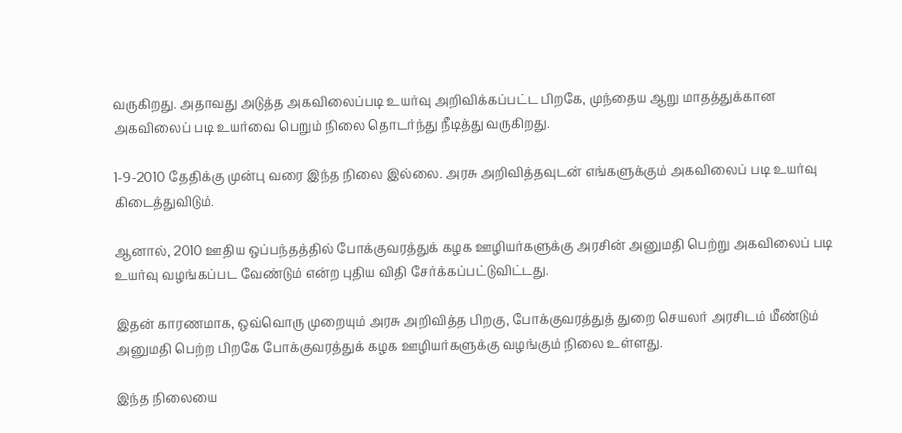வருகிறது. அதாவது அடுத்த அகவிலைப்படி உயர்வு அறிவிக்கப்பட்ட பிறகே, முந்தைய ஆறு மாதத்துக்கான அகவிலைப் படி உயர்வை பெறும் நிலை தொடர்ந்து நீடித்து வருகிறது.

1-9-2010 தேதிக்கு முன்பு வரை இந்த நிலை இல்லை. அரசு அறிவித்தவுடன் எங்களுக்கும் அகவிலைப் படி உயர்வு கிடைத்துவிடும்.

ஆனால், 2010 ஊதிய ஒப்பந்தத்தில் போக்குவரத்துக் கழக ஊழியர்களுக்கு அரசின் அனுமதி பெற்று அகவிலைப் படி உயர்வு வழங்கப்பட வேண்டும் என்ற புதிய விதி சேர்க்கப்பட்டுவிட்டது.

இதன் காரணமாக, ஒவ்வொரு முறையும் அரசு அறிவித்த பிறகு, போக்குவரத்துத் துறை செயலர் அரசிடம் மீண்டும் அனுமதி பெற்ற பிறகே போக்குவரத்துக் கழக ஊழியர்களுக்கு வழங்கும் நிலை உள்ளது.

இந்த நிலையை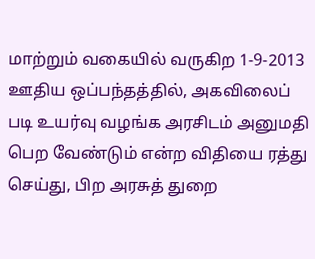மாற்றும் வகையில் வருகிற 1-9-2013 ஊதிய ஒப்பந்தத்தில், அகவிலைப் படி உயர்வு வழங்க அரசிடம் அனுமதி பெற வேண்டும் என்ற விதியை ரத்து செய்து, பிற அரசுத் துறை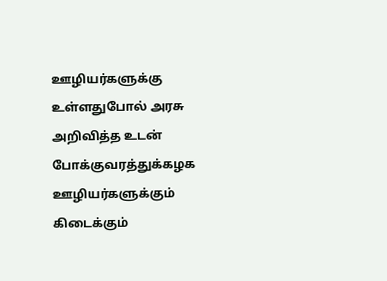ஊழியர்களுக்கு உள்ளதுபோல் அரசு அறிவித்த உடன் போக்குவரத்துக்கழக ஊழியர்களுக்கும் கிடைக்கும்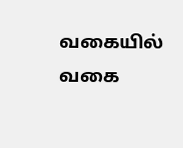வகையில் வகை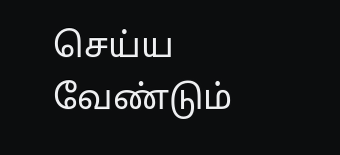செய்ய வேண்டும்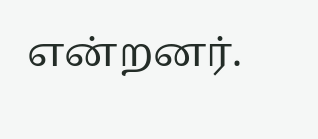என்றனர்.